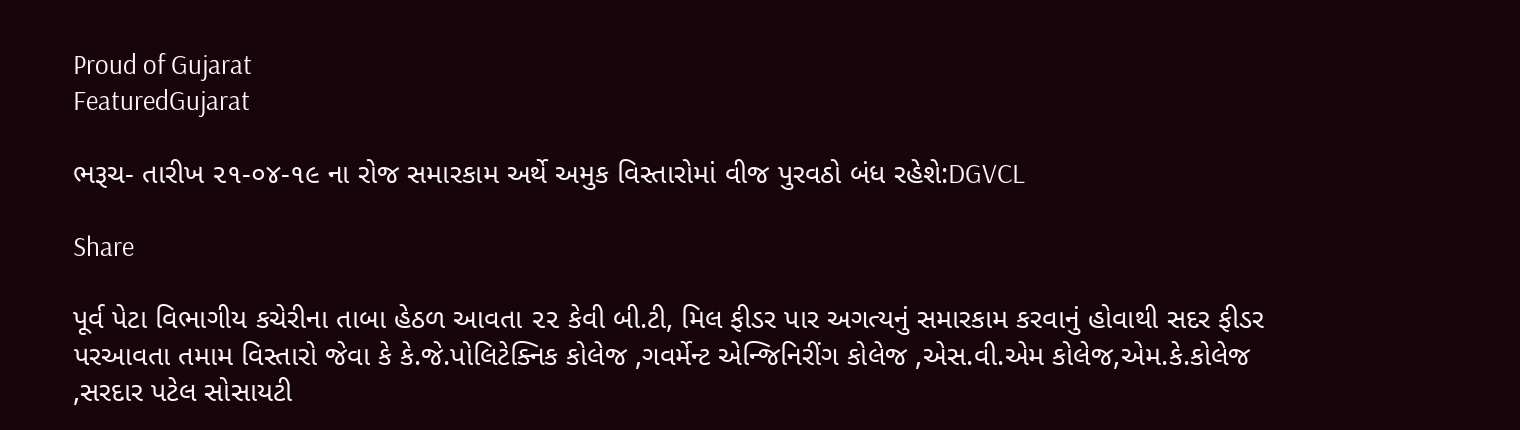Proud of Gujarat
FeaturedGujarat

ભરૂચ- તારીખ ૨૧-૦૪-૧૯ ના રોજ સમારકામ અર્થે અમુક વિસ્તારોમાં વીજ પુરવઠો બંધ રહેશે:DGVCL

Share

પૂર્વ પેટા વિભાગીય કચેરીના તાબા હેઠળ આવતા ૨૨ કેવી બી.ટી, મિલ ફીડર પાર અગત્યનું સમારકામ કરવાનું હોવાથી સદર ફીડર પરઆવતા તમામ વિસ્તારો જેવા કે કે.જે.પોલિટેક્નિક કોલેજ ,ગવર્મેન્ટ એન્જિનિરીંગ કોલેજ ,એસ.વી.એમ કોલેજ,એમ.કે.કોલેજ ,સરદાર પટેલ સોસાયટી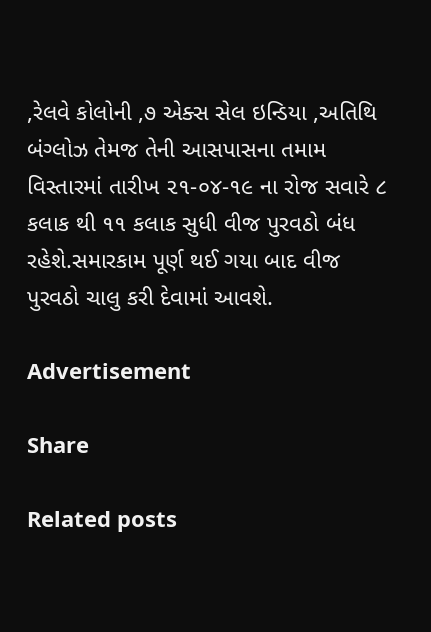,રેલવે કોલોની ,૭ એક્સ સેલ ઇન્ડિયા ,અતિથિ બંગ્લોઝ તેમજ તેની આસપાસના તમામ વિસ્તારમાં તારીખ ૨૧-૦૪-૧૯ ના રોજ સવારે ૮ કલાક થી ૧૧ કલાક સુધી વીજ પુરવઠો બંધ રહેશે.સમારકામ પૂર્ણ થઈ ગયા બાદ વીજ પુરવઠો ચાલુ કરી દેવામાં આવશે.

Advertisement

Share

Related posts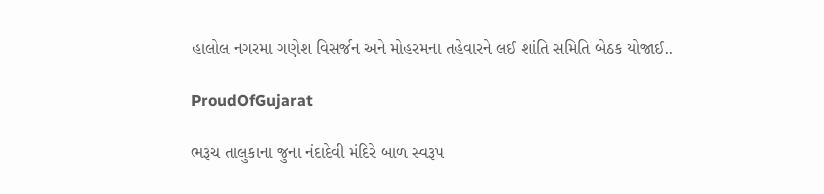હાલોલ નગરમા ગણેશ વિસર્જન અને મોહરમના તહેવારને લઈ શાંતિ સમિતિ બેઠક યોજાઈ..

ProudOfGujarat

ભરૂચ તાલુકાના જુના નંદાદેવી મંદિરે બાળ સ્વરૂપ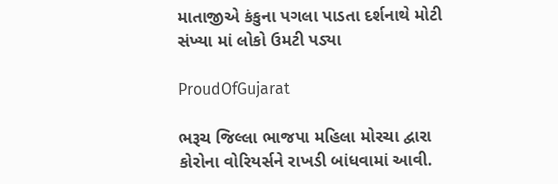માતાજીએ કંકુના પગલા પાડતા દર્શનાથે મોટી સંખ્યા માં લોકો ઉમટી પડ્યા

ProudOfGujarat

ભરૂચ જિલ્લા ભાજપા મહિલા મોરચા દ્વારા કોરોના વોરિયર્સને રાખડી બાંધવામાં આવી.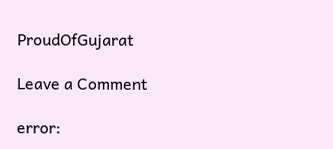ProudOfGujarat

Leave a Comment

error: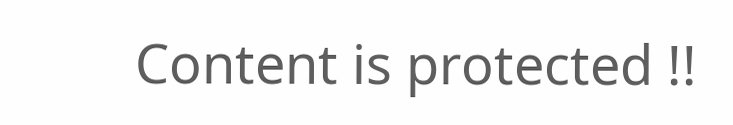Content is protected !!